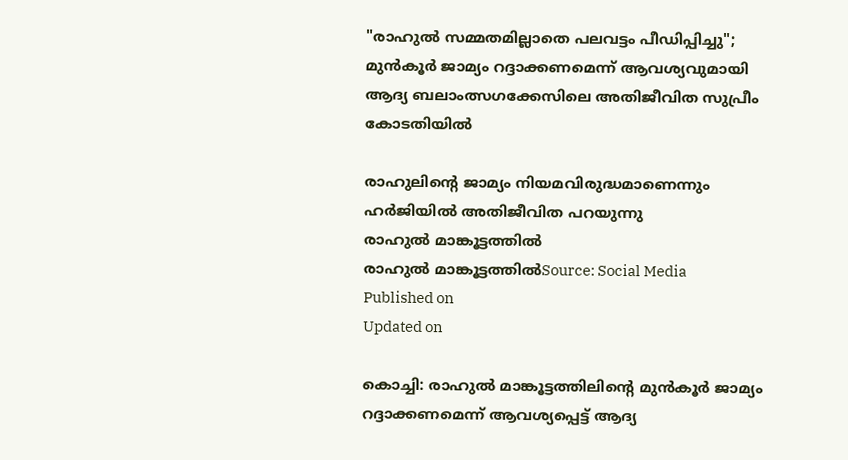"രാഹുൽ സമ്മതമില്ലാതെ പലവട്ടം പീഡിപ്പിച്ചു"; മുൻകൂർ ജാമ്യം റദ്ദാക്കണമെന്ന് ആവശ്യവുമായി ആദ്യ ബലാംത്സഗക്കേസിലെ അതിജീവിത സുപ്രീം കോടതിയിൽ

രാഹുലിൻ്റെ ജാമ്യം നിയമവിരുദ്ധമാണെന്നും ഹർജിയിൽ അതിജീവിത പറയുന്നു
രാഹുൽ മാങ്കൂട്ടത്തിൽ
രാഹുൽ മാങ്കൂട്ടത്തിൽSource: Social Media
Published on
Updated on

കൊച്ചി: രാഹുൽ മാങ്കൂട്ടത്തിലിന്റെ മുൻകൂർ ജാമ്യം റദ്ദാക്കണമെന്ന് ആവശ്യപ്പെട്ട് ആദ്യ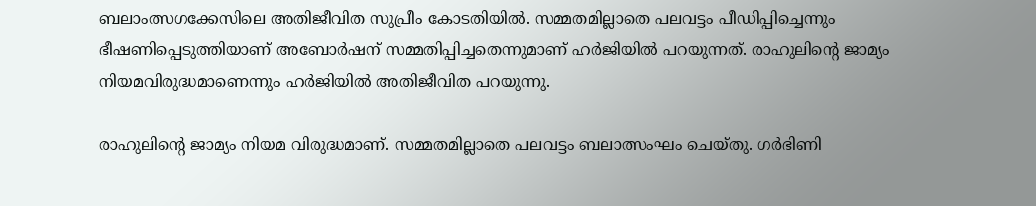ബലാംത്സഗക്കേസിലെ അതിജീവിത സുപ്രീം കോടതിയിൽ. സമ്മതമില്ലാതെ പലവട്ടം പീഡിപ്പിച്ചെന്നും ഭീഷണിപ്പെടുത്തിയാണ് അബോർഷന് സമ്മതിപ്പിച്ചതെന്നുമാണ് ഹർജിയിൽ പറയുന്നത്. രാഹുലിൻ്റെ ജാമ്യം നിയമവിരുദ്ധമാണെന്നും ഹർജിയിൽ അതിജീവിത പറയുന്നു.

രാഹുലിന്റെ ജാമ്യം നിയമ വിരുദ്ധമാണ്. സമ്മതമില്ലാതെ പലവട്ടം ബലാത്സംഘം ചെയ്തു. ഗർഭിണി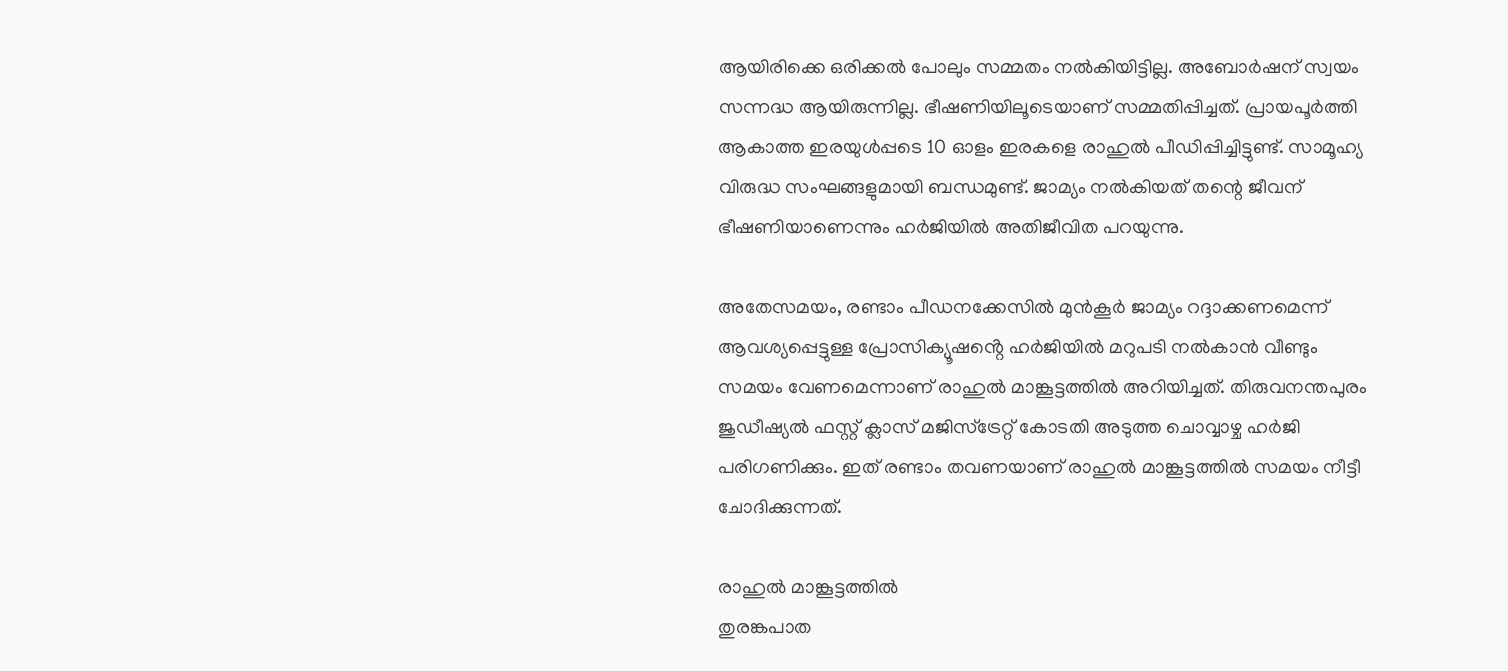ആയിരിക്കെ ഒരിക്കൽ പോലും സമ്മതം നൽകിയിട്ടില്ല. അബോർഷന് സ്വയം സന്നദ്ധ ആയിരുന്നില്ല. ഭീഷണിയിലൂടെയാണ് സമ്മതിപ്പിച്ചത്. പ്രായപൂർത്തി ആകാത്ത ഇരയുൾപ്പടെ 10 ഓളം ഇരകളെ രാഹുൽ പീഡിപ്പിച്ചിട്ടുണ്ട്. സാമൂഹ്യ വിരുദ്ധ സംഘങ്ങളുമായി ബന്ധമുണ്ട്. ജാമ്യം നൽകിയത് തന്റെ ജീവന് ഭീഷണിയാണെന്നും ഹർജിയിൽ അതിജീവിത പറയുന്നു.

അതേസമയം, രണ്ടാം പീഡനക്കേസിൽ മുൻകൂർ ജാമ്യം റദ്ദാക്കണമെന്ന് ആവശ്യപ്പെട്ടുള്ള പ്രോസിക്യൂഷൻ്റെ ഹർജിയിൽ മറുപടി നൽകാൻ വീണ്ടും സമയം വേണമെന്നാണ് രാഹുൽ മാങ്കൂട്ടത്തിൽ അറിയിച്ചത്. തിരുവനന്തപുരം ജുഡീഷ്യൽ ഫസ്റ്റ് ക്ലാസ് മജിസ്ട്രേറ്റ് കോടതി അടുത്ത ചൊവ്വാഴ്ച ഹർജി പരിഗണിക്കും. ഇത് രണ്ടാം തവണയാണ് രാഹുൽ മാങ്കൂട്ടത്തിൽ സമയം നീട്ടീ ചോദിക്കുന്നത്.

രാഹുൽ മാങ്കൂട്ടത്തിൽ
തുരങ്കപാത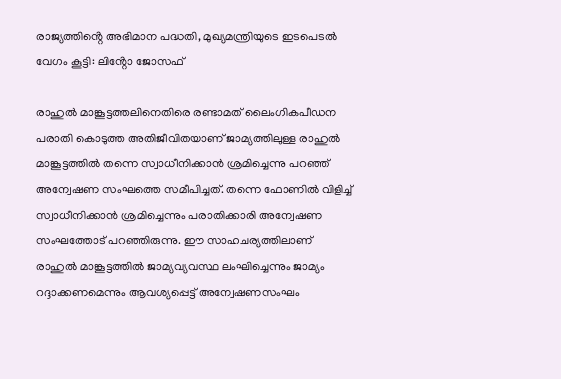രാജ്യത്തിൻ്റെ അഭിമാന പദ്ധതി, മുഖ്യമന്ത്രിയുടെ ഇടപെടൽ വേഗം കൂട്ടി: ലിൻ്റോ ജോസഫ്

രാഹുൽ മാങ്കൂട്ടത്തലിനെതിരെ രണ്ടാമത് ലൈംഗികപീഡന പരാതി കൊടുത്ത അതിജീവിതയാണ് ജാമ്യത്തിലുള്ള രാഹുൽ മാങ്കൂട്ടത്തിൽ തന്നെ സ്വാധീനിക്കാൻ ശ്രമിച്ചെന്നു പറഞ്ഞ് അന്വേഷണ സംഘത്തെ സമീപിച്ചത്. തന്നെ ഫോണിൽ‌ വിളിച്ച് സ്വാധീനിക്കാൻ ശ്രമിച്ചെന്നും പരാതിക്കാരി അന്വേഷണ സംഘത്തോട് പറഞ്ഞിരുന്നു. ഈ സാഹചര്യത്തിലാണ് രാഹുൽ മാങ്കൂട്ടത്തിൽ ജാമ്യവ്യവസ്ഥ ലംഘിച്ചെന്നും ജാമ്യം റദ്ദാക്കണമെന്നും ആവശ്യപ്പെട്ട് അന്വേഷണസംഘം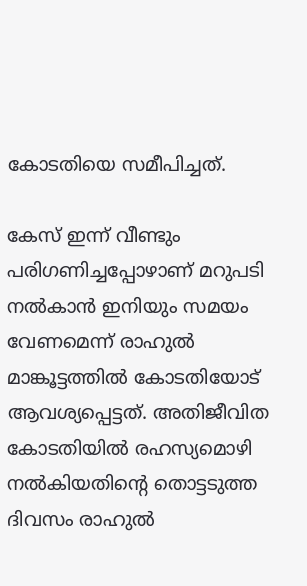കോടതിയെ സമീപിച്ചത്.

കേസ് ഇന്ന് വീണ്ടും പരിഗണിച്ചപ്പോഴാണ് മറുപടി നൽകാൻ ഇനിയും സമയം വേണമെന്ന് രാഹുൽ മാങ്കൂട്ടത്തിൽ കോടതിയോട് ആവശ്യപ്പെട്ട‌ത്. അതിജീവിത കോടതിയിൽ രഹസ്യമൊഴി നൽകിയതിന്റെ തൊട്ടടുത്ത ദിവസം രാഹുൽ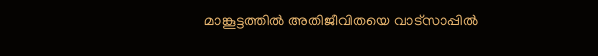മാങ്കൂട്ടത്തിൽ അതിജീവിതയെ വാട്സാപ്പിൽ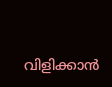വിളിക്കാൻ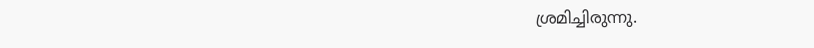ശ്രമിച്ചിരുന്നു.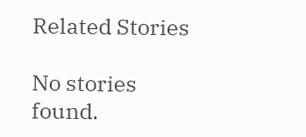Related Stories

No stories found.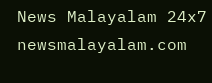News Malayalam 24x7
newsmalayalam.com